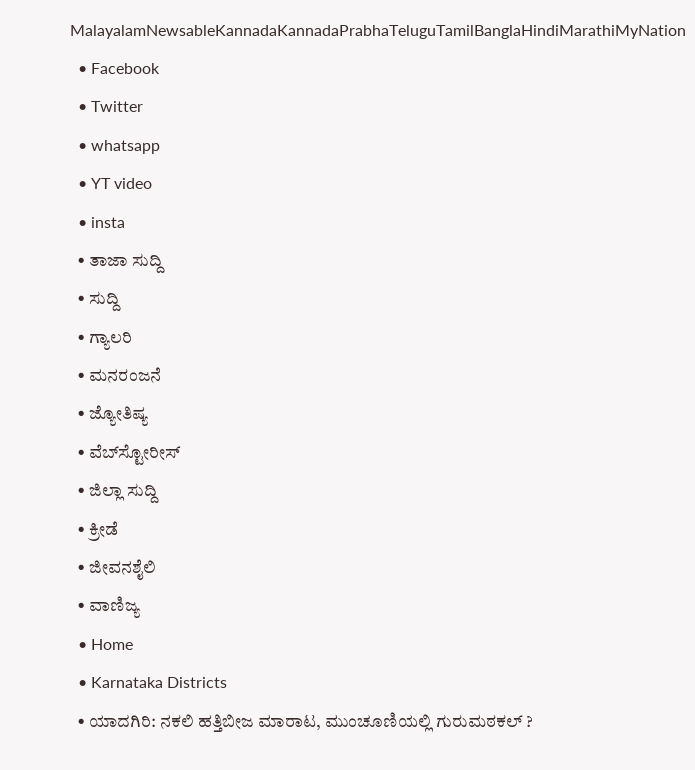MalayalamNewsableKannadaKannadaPrabhaTeluguTamilBanglaHindiMarathiMyNation
  • Facebook
  • Twitter
  • whatsapp
  • YT video
  • insta
  • ತಾಜಾ ಸುದ್ದಿ
  • ಸುದ್ದಿ
  • ಗ್ಯಾಲರಿ
  • ಮನರಂಜನೆ
  • ಜ್ಯೋತಿಷ್ಯ
  • ವೆಬ್‌ಸ್ಟೋರೀಸ್
  • ಜಿಲ್ಲಾ ಸುದ್ದಿ
  • ಕ್ರೀಡೆ
  • ಜೀವನಶೈಲಿ
  • ವಾಣಿಜ್ಯ
  • Home
  • Karnataka Districts
  • ಯಾದಗಿರಿ: ನಕಲಿ ಹತ್ತಿಬೀಜ ಮಾರಾಟ, ಮುಂಚೂಣಿಯಲ್ಲಿ ಗುರುಮಠಕಲ್‌ ?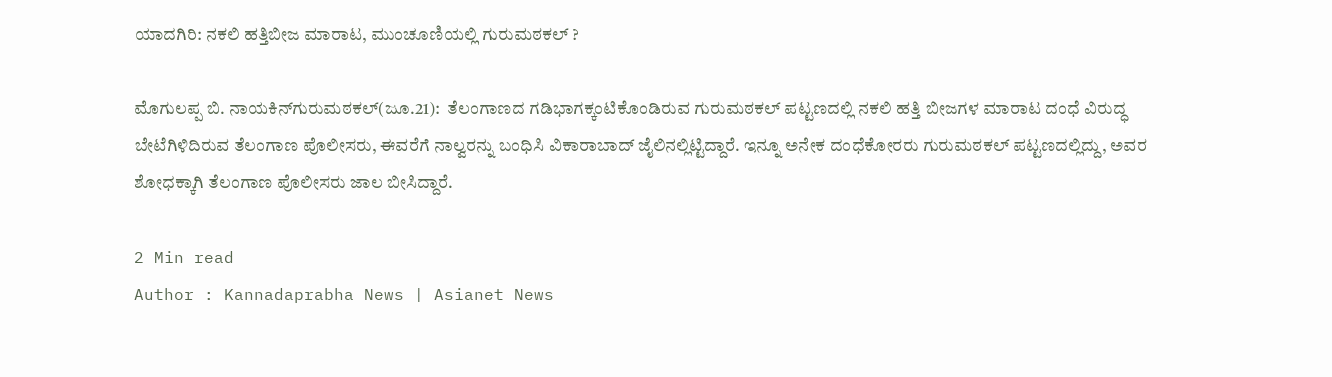ಯಾದಗಿರಿ: ನಕಲಿ ಹತ್ತಿಬೀಜ ಮಾರಾಟ, ಮುಂಚೂಣಿಯಲ್ಲಿ ಗುರುಮಠಕಲ್‌ ?

ಮೊಗುಲಪ್ಪ ಬಿ. ನಾಯಕಿನ್‌ಗುರುಮಠಕಲ್‌(ಜೂ.21):  ತೆಲಂಗಾಣದ ಗಡಿಭಾಗಕ್ಕಂಟಿಕೊಂಡಿರುವ ಗುರುಮಠಕಲ್‌ ಪಟ್ಟಣದಲ್ಲಿ ನಕಲಿ ಹತ್ತಿ ಬೀಜಗಳ ಮಾರಾಟ ದಂಧೆ ವಿರುದ್ಧ ಬೇಟೆಗಿಳಿದಿರುವ ತೆಲಂಗಾಣ ಪೊಲೀಸರು, ಈವರೆಗೆ ನಾಲ್ವರನ್ನು ಬಂಧಿಸಿ ವಿಕಾರಾಬಾದ್‌ ಜೈಲಿನಲ್ಲಿಟ್ಟಿದ್ದಾರೆ. ಇನ್ನೂ ಅನೇಕ ದಂಧೆಕೋರರು ಗುರುಮಠಕಲ್‌ ಪಟ್ಟಣದಲ್ಲಿದ್ದು, ಅವರ ಶೋಧಕ್ಕಾಗಿ ತೆಲಂಗಾಣ ಪೊಲೀಸರು ಜಾಲ ಬೀಸಿದ್ದಾರೆ.

2 Min read
Author : Kannadaprabha News | Asianet News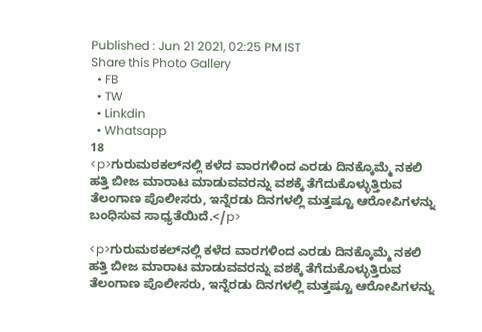Published : Jun 21 2021, 02:25 PM IST
Share this Photo Gallery
  • FB
  • TW
  • Linkdin
  • Whatsapp
18
<p>ಗುರುಮಠಕಲ್‌ನಲ್ಲಿ ಕಳೆದ ವಾರಗಳಿಂದ ಎರಡು ದಿನಕ್ಕೊಮ್ಮೆ ನಕಲಿ ಹತ್ತಿ ಬೀಜ ಮಾರಾಟ ಮಾಡುವವರನ್ನು ವಶಕ್ಕೆ ತೆಗೆದುಕೊಳ್ಳುತ್ತಿರುವ ತೆಲಂಗಾಣ ಪೊಲೀಸರು, ಇನ್ನೆರಡು ದಿನಗಳಲ್ಲಿ ಮತ್ತಷ್ಟೂ ಆರೋಪಿಗಳನ್ನು ಬಂಧಿಸುವ ಸಾಧ್ಯತೆಯಿದೆ.</p>

<p>ಗುರುಮಠಕಲ್‌ನಲ್ಲಿ ಕಳೆದ ವಾರಗಳಿಂದ ಎರಡು ದಿನಕ್ಕೊಮ್ಮೆ ನಕಲಿ ಹತ್ತಿ ಬೀಜ ಮಾರಾಟ ಮಾಡುವವರನ್ನು ವಶಕ್ಕೆ ತೆಗೆದುಕೊಳ್ಳುತ್ತಿರುವ ತೆಲಂಗಾಣ ಪೊಲೀಸರು, ಇನ್ನೆರಡು ದಿನಗಳಲ್ಲಿ ಮತ್ತಷ್ಟೂ ಆರೋಪಿಗಳನ್ನು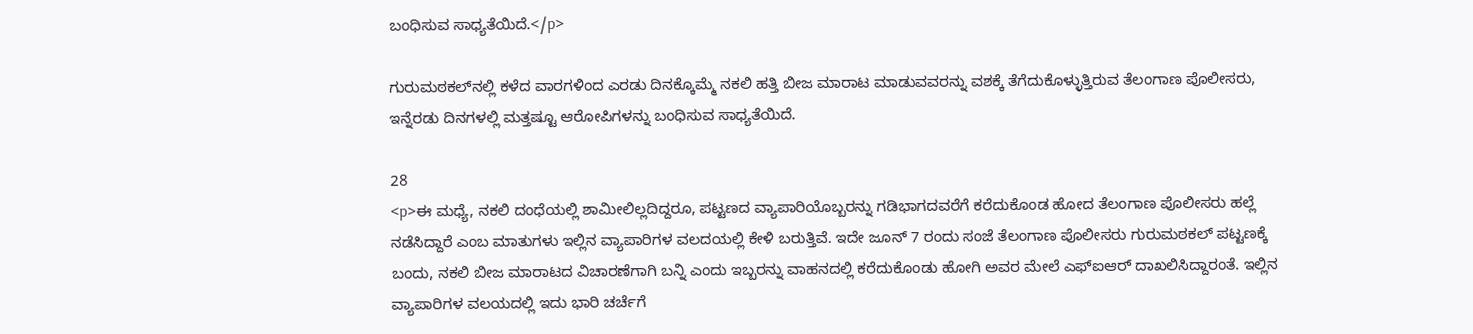ಬಂಧಿಸುವ ಸಾಧ್ಯತೆಯಿದೆ.</p>

ಗುರುಮಠಕಲ್‌ನಲ್ಲಿ ಕಳೆದ ವಾರಗಳಿಂದ ಎರಡು ದಿನಕ್ಕೊಮ್ಮೆ ನಕಲಿ ಹತ್ತಿ ಬೀಜ ಮಾರಾಟ ಮಾಡುವವರನ್ನು ವಶಕ್ಕೆ ತೆಗೆದುಕೊಳ್ಳುತ್ತಿರುವ ತೆಲಂಗಾಣ ಪೊಲೀಸರು, ಇನ್ನೆರಡು ದಿನಗಳಲ್ಲಿ ಮತ್ತಷ್ಟೂ ಆರೋಪಿಗಳನ್ನು ಬಂಧಿಸುವ ಸಾಧ್ಯತೆಯಿದೆ.

28
<p>ಈ ಮಧ್ಯೆ, ನಕಲಿ ದಂಧೆಯಲ್ಲಿ ಶಾಮೀಲಿಲ್ಲದಿದ್ದರೂ, ಪಟ್ಟಣದ ವ್ಯಾಪಾರಿಯೊಬ್ಬರನ್ನು ಗಡಿಭಾಗದವರೆಗೆ ಕರೆದುಕೊಂಡ ಹೋದ ತೆಲಂಗಾಣ ಪೊಲೀಸರು ಹಲ್ಲೆ ನಡೆಸಿದ್ದಾರೆ ಎಂಬ ಮಾತುಗಳು ಇಲ್ಲಿನ ವ್ಯಾಪಾರಿಗಳ ವಲದಯಲ್ಲಿ ಕೇಳಿ ಬರುತ್ತಿವೆ. ಇದೇ ಜೂನ್‌ 7 ರಂದು ಸಂಜೆ ತೆಲಂಗಾಣ ಪೊಲೀಸರು ಗುರುಮಠಕಲ್‌ ಪಟ್ಟಣಕ್ಕೆ ಬಂದು, ನಕಲಿ ಬೀಜ ಮಾರಾಟದ ವಿಚಾರಣೆಗಾಗಿ ಬನ್ನಿ ಎಂದು ಇಬ್ಬರನ್ನು ವಾಹನದಲ್ಲಿ ಕರೆದುಕೊಂಡು ಹೋಗಿ ಅವರ ಮೇಲೆ ಎಫ್‌ಐಆರ್‌ ದಾಖಲಿಸಿದ್ದಾರಂತೆ. ಇಲ್ಲಿನ ವ್ಯಾಪಾರಿಗಳ ವಲಯದಲ್ಲಿ ಇದು ಭಾರಿ ಚರ್ಚೆಗೆ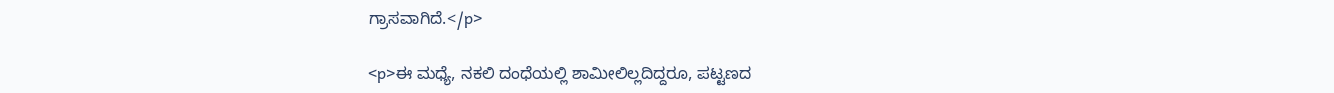ಗ್ರಾಸವಾಗಿದೆ.</p>

<p>ಈ ಮಧ್ಯೆ, ನಕಲಿ ದಂಧೆಯಲ್ಲಿ ಶಾಮೀಲಿಲ್ಲದಿದ್ದರೂ, ಪಟ್ಟಣದ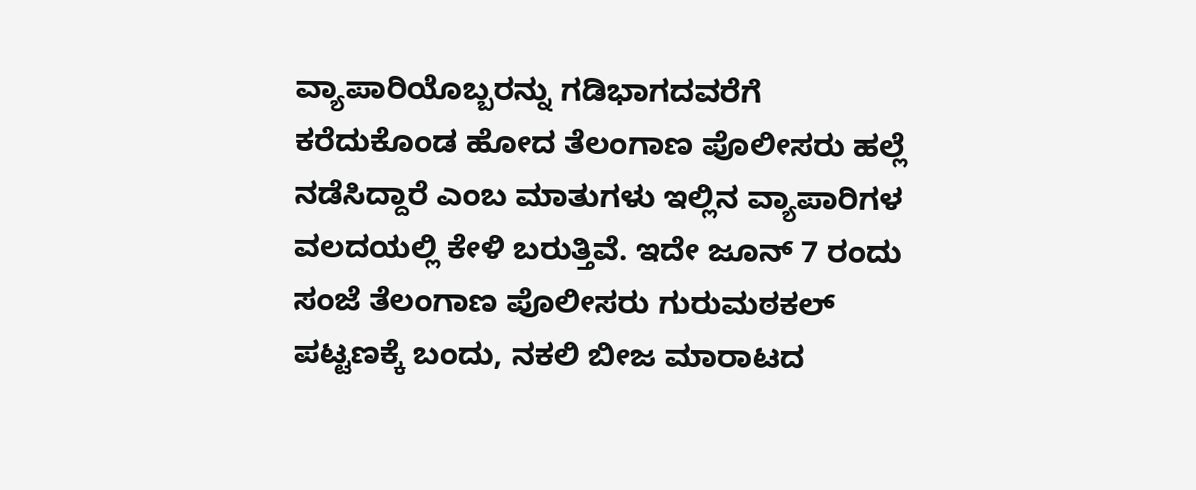ವ್ಯಾಪಾರಿಯೊಬ್ಬರನ್ನು ಗಡಿಭಾಗದವರೆಗೆ ಕರೆದುಕೊಂಡ ಹೋದ ತೆಲಂಗಾಣ ಪೊಲೀಸರು ಹಲ್ಲೆ ನಡೆಸಿದ್ದಾರೆ ಎಂಬ ಮಾತುಗಳು ಇಲ್ಲಿನ ವ್ಯಾಪಾರಿಗಳ ವಲದಯಲ್ಲಿ ಕೇಳಿ ಬರುತ್ತಿವೆ. ಇದೇ ಜೂನ್‌ 7 ರಂದು ಸಂಜೆ ತೆಲಂಗಾಣ ಪೊಲೀಸರು ಗುರುಮಠಕಲ್‌ ಪಟ್ಟಣಕ್ಕೆ ಬಂದು, ನಕಲಿ ಬೀಜ ಮಾರಾಟದ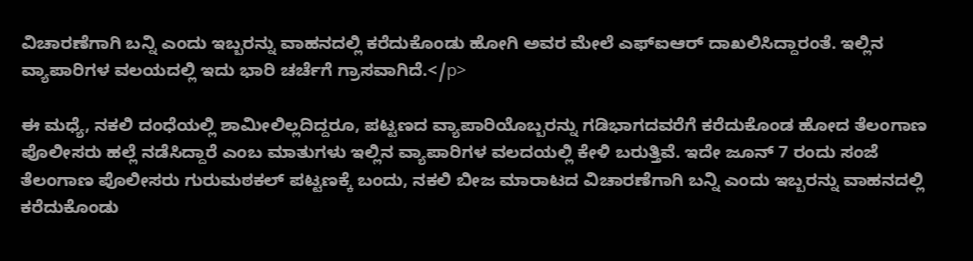ವಿಚಾರಣೆಗಾಗಿ ಬನ್ನಿ ಎಂದು ಇಬ್ಬರನ್ನು ವಾಹನದಲ್ಲಿ ಕರೆದುಕೊಂಡು ಹೋಗಿ ಅವರ ಮೇಲೆ ಎಫ್‌ಐಆರ್‌ ದಾಖಲಿಸಿದ್ದಾರಂತೆ. ಇಲ್ಲಿನ ವ್ಯಾಪಾರಿಗಳ ವಲಯದಲ್ಲಿ ಇದು ಭಾರಿ ಚರ್ಚೆಗೆ ಗ್ರಾಸವಾಗಿದೆ.</p>

ಈ ಮಧ್ಯೆ, ನಕಲಿ ದಂಧೆಯಲ್ಲಿ ಶಾಮೀಲಿಲ್ಲದಿದ್ದರೂ, ಪಟ್ಟಣದ ವ್ಯಾಪಾರಿಯೊಬ್ಬರನ್ನು ಗಡಿಭಾಗದವರೆಗೆ ಕರೆದುಕೊಂಡ ಹೋದ ತೆಲಂಗಾಣ ಪೊಲೀಸರು ಹಲ್ಲೆ ನಡೆಸಿದ್ದಾರೆ ಎಂಬ ಮಾತುಗಳು ಇಲ್ಲಿನ ವ್ಯಾಪಾರಿಗಳ ವಲದಯಲ್ಲಿ ಕೇಳಿ ಬರುತ್ತಿವೆ. ಇದೇ ಜೂನ್‌ 7 ರಂದು ಸಂಜೆ ತೆಲಂಗಾಣ ಪೊಲೀಸರು ಗುರುಮಠಕಲ್‌ ಪಟ್ಟಣಕ್ಕೆ ಬಂದು, ನಕಲಿ ಬೀಜ ಮಾರಾಟದ ವಿಚಾರಣೆಗಾಗಿ ಬನ್ನಿ ಎಂದು ಇಬ್ಬರನ್ನು ವಾಹನದಲ್ಲಿ ಕರೆದುಕೊಂಡು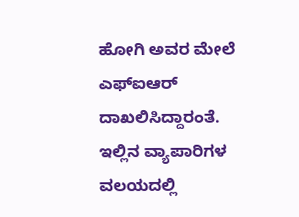ಹೋಗಿ ಅವರ ಮೇಲೆ ಎಫ್‌ಐಆರ್‌ ದಾಖಲಿಸಿದ್ದಾರಂತೆ. ಇಲ್ಲಿನ ವ್ಯಾಪಾರಿಗಳ ವಲಯದಲ್ಲಿ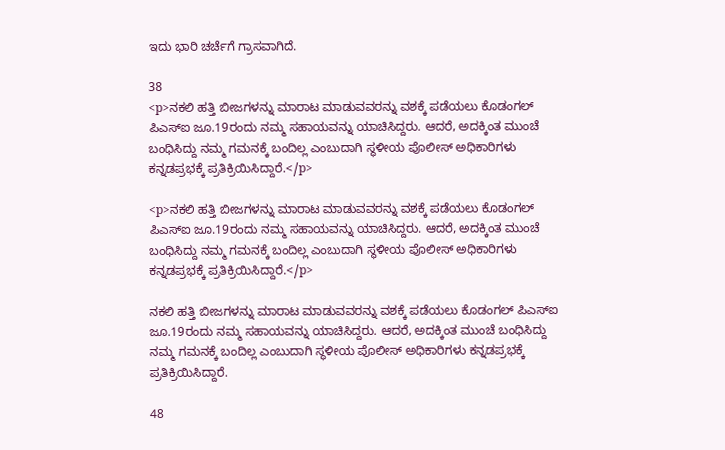ಇದು ಭಾರಿ ಚರ್ಚೆಗೆ ಗ್ರಾಸವಾಗಿದೆ.

38
<p>ನಕಲಿ ಹತ್ತಿ ಬೀಜಗಳನ್ನು ಮಾರಾಟ ಮಾಡುವವರನ್ನು ವಶಕ್ಕೆ ಪಡೆಯಲು ಕೊಡಂಗಲ್‌ ಪಿಎಸ್‌ಐ ಜೂ.19ರಂದು ನಮ್ಮ ಸಹಾಯವನ್ನು ಯಾಚಿಸಿದ್ದರು. ಆದರೆ, ಅದಕ್ಕಿಂತ ಮುಂಚೆ ಬಂಧಿಸಿದ್ದು ನಮ್ಮ ಗಮನಕ್ಕೆ ಬಂದಿಲ್ಲ ಎಂಬುದಾಗಿ ಸ್ಥಳೀಯ ಪೊಲೀಸ್‌ ಅಧಿಕಾರಿಗಳು ಕನ್ನಡಪ್ರಭಕ್ಕೆ ಪ್ರತಿಕ್ರಿಯಿಸಿದ್ದಾರೆ.</p>

<p>ನಕಲಿ ಹತ್ತಿ ಬೀಜಗಳನ್ನು ಮಾರಾಟ ಮಾಡುವವರನ್ನು ವಶಕ್ಕೆ ಪಡೆಯಲು ಕೊಡಂಗಲ್‌ ಪಿಎಸ್‌ಐ ಜೂ.19ರಂದು ನಮ್ಮ ಸಹಾಯವನ್ನು ಯಾಚಿಸಿದ್ದರು. ಆದರೆ, ಅದಕ್ಕಿಂತ ಮುಂಚೆ ಬಂಧಿಸಿದ್ದು ನಮ್ಮ ಗಮನಕ್ಕೆ ಬಂದಿಲ್ಲ ಎಂಬುದಾಗಿ ಸ್ಥಳೀಯ ಪೊಲೀಸ್‌ ಅಧಿಕಾರಿಗಳು ಕನ್ನಡಪ್ರಭಕ್ಕೆ ಪ್ರತಿಕ್ರಿಯಿಸಿದ್ದಾರೆ.</p>

ನಕಲಿ ಹತ್ತಿ ಬೀಜಗಳನ್ನು ಮಾರಾಟ ಮಾಡುವವರನ್ನು ವಶಕ್ಕೆ ಪಡೆಯಲು ಕೊಡಂಗಲ್‌ ಪಿಎಸ್‌ಐ ಜೂ.19ರಂದು ನಮ್ಮ ಸಹಾಯವನ್ನು ಯಾಚಿಸಿದ್ದರು. ಆದರೆ, ಅದಕ್ಕಿಂತ ಮುಂಚೆ ಬಂಧಿಸಿದ್ದು ನಮ್ಮ ಗಮನಕ್ಕೆ ಬಂದಿಲ್ಲ ಎಂಬುದಾಗಿ ಸ್ಥಳೀಯ ಪೊಲೀಸ್‌ ಅಧಿಕಾರಿಗಳು ಕನ್ನಡಪ್ರಭಕ್ಕೆ ಪ್ರತಿಕ್ರಿಯಿಸಿದ್ದಾರೆ.

48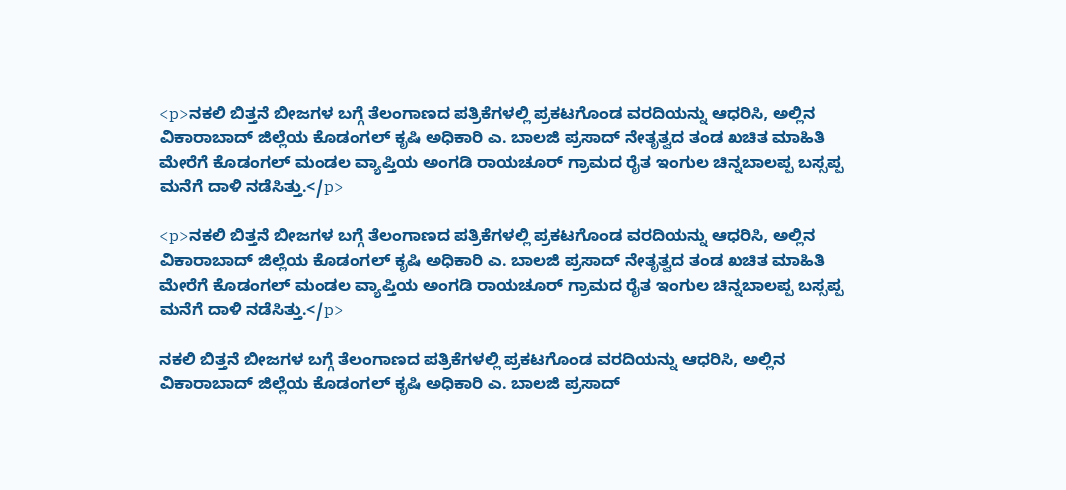<p>ನಕಲಿ ಬಿತ್ತನೆ ಬೀಜಗಳ ಬಗ್ಗೆ ತೆಲಂಗಾಣದ ಪತ್ರಿಕೆಗಳಲ್ಲಿ ಪ್ರಕಟಗೊಂಡ ವರದಿಯನ್ನು ಆಧರಿಸಿ, ಅಲ್ಲಿನ ವಿಕಾರಾಬಾದ್‌ ಜಿಲ್ಲೆಯ ಕೊಡಂಗಲ್‌ ಕೃಷಿ ಅಧಿಕಾರಿ ಎ. ಬಾಲಜಿ ಪ್ರಸಾದ್‌ ನೇತೃತ್ವದ ತಂಡ ಖಚಿತ ಮಾಹಿತಿ ಮೇರೆಗೆ ಕೊಡಂಗಲ್‌ ಮಂಡಲ ವ್ಯಾಪ್ತಿಯ ಅಂಗಡಿ ರಾಯಚೂರ್‌ ಗ್ರಾಮದ ರೈತ ಇಂಗುಲ ಚಿನ್ನಬಾಲಪ್ಪ ಬಸ್ಸಪ್ಪ ಮನೆಗೆ ದಾಳಿ ನಡೆಸಿತ್ತು.</p>

<p>ನಕಲಿ ಬಿತ್ತನೆ ಬೀಜಗಳ ಬಗ್ಗೆ ತೆಲಂಗಾಣದ ಪತ್ರಿಕೆಗಳಲ್ಲಿ ಪ್ರಕಟಗೊಂಡ ವರದಿಯನ್ನು ಆಧರಿಸಿ, ಅಲ್ಲಿನ ವಿಕಾರಾಬಾದ್‌ ಜಿಲ್ಲೆಯ ಕೊಡಂಗಲ್‌ ಕೃಷಿ ಅಧಿಕಾರಿ ಎ. ಬಾಲಜಿ ಪ್ರಸಾದ್‌ ನೇತೃತ್ವದ ತಂಡ ಖಚಿತ ಮಾಹಿತಿ ಮೇರೆಗೆ ಕೊಡಂಗಲ್‌ ಮಂಡಲ ವ್ಯಾಪ್ತಿಯ ಅಂಗಡಿ ರಾಯಚೂರ್‌ ಗ್ರಾಮದ ರೈತ ಇಂಗುಲ ಚಿನ್ನಬಾಲಪ್ಪ ಬಸ್ಸಪ್ಪ ಮನೆಗೆ ದಾಳಿ ನಡೆಸಿತ್ತು.</p>

ನಕಲಿ ಬಿತ್ತನೆ ಬೀಜಗಳ ಬಗ್ಗೆ ತೆಲಂಗಾಣದ ಪತ್ರಿಕೆಗಳಲ್ಲಿ ಪ್ರಕಟಗೊಂಡ ವರದಿಯನ್ನು ಆಧರಿಸಿ, ಅಲ್ಲಿನ ವಿಕಾರಾಬಾದ್‌ ಜಿಲ್ಲೆಯ ಕೊಡಂಗಲ್‌ ಕೃಷಿ ಅಧಿಕಾರಿ ಎ. ಬಾಲಜಿ ಪ್ರಸಾದ್‌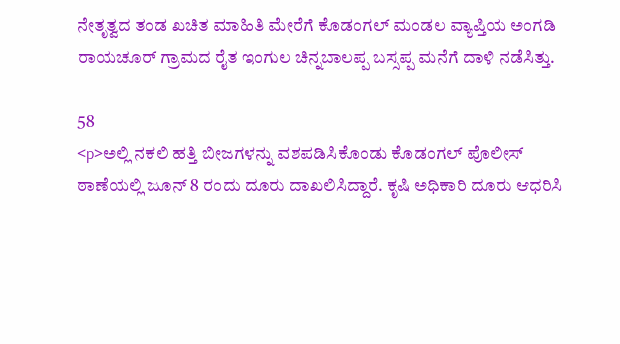ನೇತೃತ್ವದ ತಂಡ ಖಚಿತ ಮಾಹಿತಿ ಮೇರೆಗೆ ಕೊಡಂಗಲ್‌ ಮಂಡಲ ವ್ಯಾಪ್ತಿಯ ಅಂಗಡಿ ರಾಯಚೂರ್‌ ಗ್ರಾಮದ ರೈತ ಇಂಗುಲ ಚಿನ್ನಬಾಲಪ್ಪ ಬಸ್ಸಪ್ಪ ಮನೆಗೆ ದಾಳಿ ನಡೆಸಿತ್ತು.

58
<p>ಅಲ್ಲಿ ನಕಲಿ ಹತ್ತಿ ಬೀಜಗಳನ್ನು ವಶಪಡಿಸಿಕೊಂಡು ಕೊಡಂಗಲ್‌ ಪೊಲೀಸ್‌ ಠಾಣೆಯಲ್ಲಿ ಜೂನ್‌ 8 ರಂದು ದೂರು ದಾಖಲಿಸಿದ್ದಾರೆ. ಕೃಷಿ ಅಧಿಕಾರಿ ದೂರು ಆಧರಿಸಿ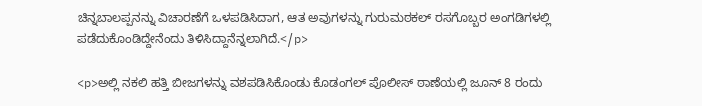ಚಿನ್ನಬಾಲಪ್ಪನನ್ನು ವಿಚಾರಣೆಗೆ ಒಳಪಡಿಸಿದಾಗ, ಆತ ಅವುಗಳನ್ನು ಗುರುಮಠಕಲ್‌ ರಸಗೊಬ್ಬರ ಅಂಗಡಿಗಳಲ್ಲಿ ಪಡೆದುಕೊಂಡಿದ್ದೇನೆಂದು ತಿಳಿಸಿದ್ದಾನೆನ್ನಲಾಗಿದೆ.</p>

<p>ಅಲ್ಲಿ ನಕಲಿ ಹತ್ತಿ ಬೀಜಗಳನ್ನು ವಶಪಡಿಸಿಕೊಂಡು ಕೊಡಂಗಲ್‌ ಪೊಲೀಸ್‌ ಠಾಣೆಯಲ್ಲಿ ಜೂನ್‌ 8 ರಂದು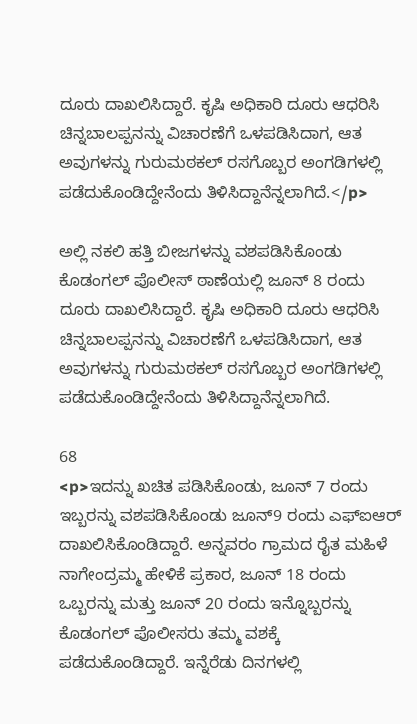ದೂರು ದಾಖಲಿಸಿದ್ದಾರೆ. ಕೃಷಿ ಅಧಿಕಾರಿ ದೂರು ಆಧರಿಸಿ ಚಿನ್ನಬಾಲಪ್ಪನನ್ನು ವಿಚಾರಣೆಗೆ ಒಳಪಡಿಸಿದಾಗ, ಆತ ಅವುಗಳನ್ನು ಗುರುಮಠಕಲ್‌ ರಸಗೊಬ್ಬರ ಅಂಗಡಿಗಳಲ್ಲಿ ಪಡೆದುಕೊಂಡಿದ್ದೇನೆಂದು ತಿಳಿಸಿದ್ದಾನೆನ್ನಲಾಗಿದೆ.</p>

ಅಲ್ಲಿ ನಕಲಿ ಹತ್ತಿ ಬೀಜಗಳನ್ನು ವಶಪಡಿಸಿಕೊಂಡು ಕೊಡಂಗಲ್‌ ಪೊಲೀಸ್‌ ಠಾಣೆಯಲ್ಲಿ ಜೂನ್‌ 8 ರಂದು ದೂರು ದಾಖಲಿಸಿದ್ದಾರೆ. ಕೃಷಿ ಅಧಿಕಾರಿ ದೂರು ಆಧರಿಸಿ ಚಿನ್ನಬಾಲಪ್ಪನನ್ನು ವಿಚಾರಣೆಗೆ ಒಳಪಡಿಸಿದಾಗ, ಆತ ಅವುಗಳನ್ನು ಗುರುಮಠಕಲ್‌ ರಸಗೊಬ್ಬರ ಅಂಗಡಿಗಳಲ್ಲಿ ಪಡೆದುಕೊಂಡಿದ್ದೇನೆಂದು ತಿಳಿಸಿದ್ದಾನೆನ್ನಲಾಗಿದೆ.

68
<p>ಇದನ್ನು ಖಚಿತ ಪಡಿಸಿಕೊಂಡು, ಜೂನ್‌ 7 ರಂದು ಇಬ್ಬರನ್ನು ವಶಪಡಿಸಿಕೊಂಡು ಜೂನ್‌9 ರಂದು ಎಫ್‌ಐಆರ್‌ ದಾಖಲಿಸಿಕೊಂಡಿದ್ದಾರೆ. ಅನ್ನವರಂ ಗ್ರಾಮದ ರೈತ ಮಹಿಳೆ ನಾಗೇಂದ್ರಮ್ಮ ಹೇಳಿಕೆ ಪ್ರಕಾರ, ಜೂನ್‌ 18 ರಂದು ಒಬ್ಬರನ್ನು ಮತ್ತು ಜೂನ್‌ 20 ರಂದು ಇನ್ನೊಬ್ಬರನ್ನು ಕೊಡಂಗಲ್‌ ಪೊಲೀಸರು ತಮ್ಮ ವಶಕ್ಕೆ ಪಡೆದುಕೊಂಡಿದ್ದಾರೆ. ಇನ್ನೆರೆಡು ದಿನಗಳಲ್ಲಿ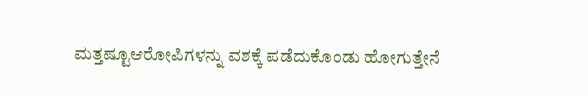ಮತ್ತಷ್ಟೂಆರೋಪಿಗಳನ್ನು ವಶಕ್ಕೆ ಪಡೆದುಕೊಂಡು ಹೋಗುತ್ತೇನೆ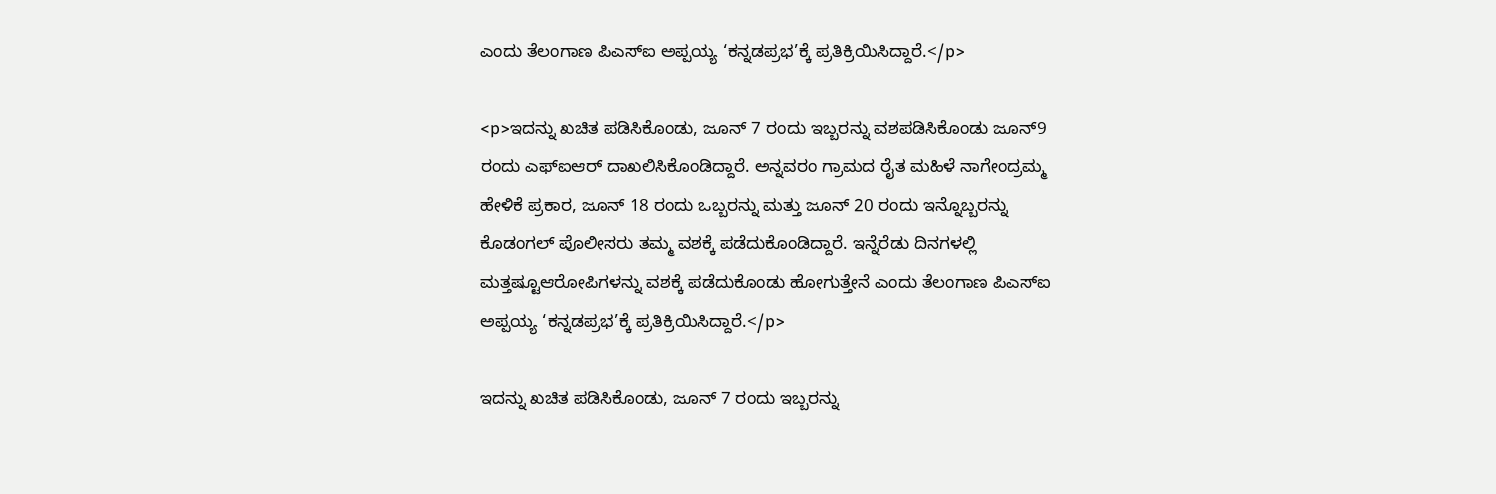ಎಂದು ತೆಲಂಗಾಣ ಪಿಎಸ್‌ಐ ಅಪ್ಪಯ್ಯ ‘ಕನ್ನಡಪ್ರಭ’ಕ್ಕೆ ಪ್ರತಿಕ್ರಿಯಿಸಿದ್ದಾರೆ.</p>

<p>ಇದನ್ನು ಖಚಿತ ಪಡಿಸಿಕೊಂಡು, ಜೂನ್‌ 7 ರಂದು ಇಬ್ಬರನ್ನು ವಶಪಡಿಸಿಕೊಂಡು ಜೂನ್‌9 ರಂದು ಎಫ್‌ಐಆರ್‌ ದಾಖಲಿಸಿಕೊಂಡಿದ್ದಾರೆ. ಅನ್ನವರಂ ಗ್ರಾಮದ ರೈತ ಮಹಿಳೆ ನಾಗೇಂದ್ರಮ್ಮ ಹೇಳಿಕೆ ಪ್ರಕಾರ, ಜೂನ್‌ 18 ರಂದು ಒಬ್ಬರನ್ನು ಮತ್ತು ಜೂನ್‌ 20 ರಂದು ಇನ್ನೊಬ್ಬರನ್ನು ಕೊಡಂಗಲ್‌ ಪೊಲೀಸರು ತಮ್ಮ ವಶಕ್ಕೆ ಪಡೆದುಕೊಂಡಿದ್ದಾರೆ. ಇನ್ನೆರೆಡು ದಿನಗಳಲ್ಲಿ ಮತ್ತಷ್ಟೂಆರೋಪಿಗಳನ್ನು ವಶಕ್ಕೆ ಪಡೆದುಕೊಂಡು ಹೋಗುತ್ತೇನೆ ಎಂದು ತೆಲಂಗಾಣ ಪಿಎಸ್‌ಐ ಅಪ್ಪಯ್ಯ ‘ಕನ್ನಡಪ್ರಭ’ಕ್ಕೆ ಪ್ರತಿಕ್ರಿಯಿಸಿದ್ದಾರೆ.</p>

ಇದನ್ನು ಖಚಿತ ಪಡಿಸಿಕೊಂಡು, ಜೂನ್‌ 7 ರಂದು ಇಬ್ಬರನ್ನು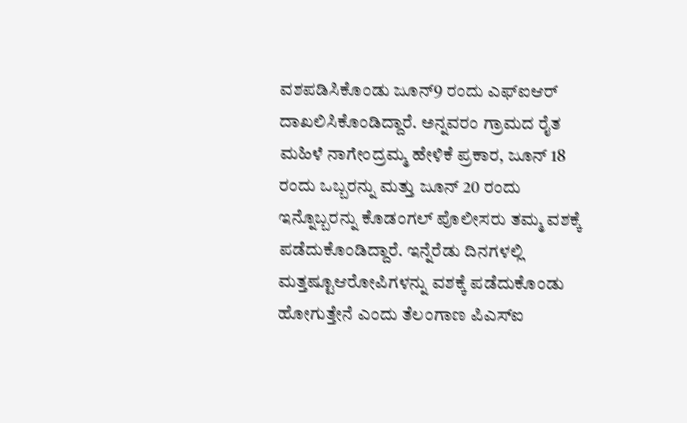ವಶಪಡಿಸಿಕೊಂಡು ಜೂನ್‌9 ರಂದು ಎಫ್‌ಐಆರ್‌ ದಾಖಲಿಸಿಕೊಂಡಿದ್ದಾರೆ. ಅನ್ನವರಂ ಗ್ರಾಮದ ರೈತ ಮಹಿಳೆ ನಾಗೇಂದ್ರಮ್ಮ ಹೇಳಿಕೆ ಪ್ರಕಾರ, ಜೂನ್‌ 18 ರಂದು ಒಬ್ಬರನ್ನು ಮತ್ತು ಜೂನ್‌ 20 ರಂದು ಇನ್ನೊಬ್ಬರನ್ನು ಕೊಡಂಗಲ್‌ ಪೊಲೀಸರು ತಮ್ಮ ವಶಕ್ಕೆ ಪಡೆದುಕೊಂಡಿದ್ದಾರೆ. ಇನ್ನೆರೆಡು ದಿನಗಳಲ್ಲಿ ಮತ್ತಷ್ಟೂಆರೋಪಿಗಳನ್ನು ವಶಕ್ಕೆ ಪಡೆದುಕೊಂಡು ಹೋಗುತ್ತೇನೆ ಎಂದು ತೆಲಂಗಾಣ ಪಿಎಸ್‌ಐ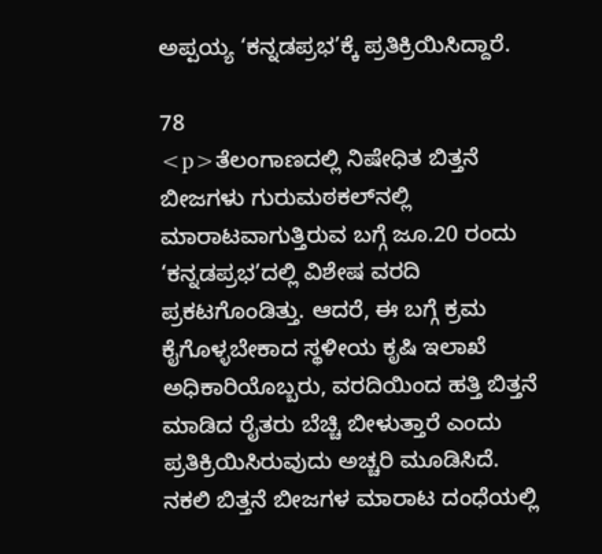ಅಪ್ಪಯ್ಯ ‘ಕನ್ನಡಪ್ರಭ’ಕ್ಕೆ ಪ್ರತಿಕ್ರಿಯಿಸಿದ್ದಾರೆ.

78
<p>ತೆಲಂಗಾಣದಲ್ಲಿ ನಿಷೇಧಿತ ಬಿತ್ತನೆ ಬೀಜಗಳು ಗುರುಮಠಕಲ್‌ನಲ್ಲಿ ಮಾರಾಟವಾಗುತ್ತಿರುವ ಬಗ್ಗೆ ಜೂ.20 ರಂದು ‘ಕನ್ನಡಪ್ರಭ’ದಲ್ಲಿ ವಿಶೇಷ ವರದಿ ಪ್ರಕಟಗೊಂಡಿತ್ತು. ಆದರೆ, ಈ ಬಗ್ಗೆ ಕ್ರಮ ಕೈಗೊಳ್ಳಬೇಕಾದ ಸ್ಥಳೀಯ ಕೃಷಿ ಇಲಾಖೆ ಅಧಿಕಾರಿಯೊಬ್ಬರು, ವರದಿಯಿಂದ ಹತ್ತಿ ಬಿತ್ತನೆ ಮಾಡಿದ ರೈತರು ಬೆಚ್ಚಿ ಬೀಳುತ್ತಾರೆ ಎಂದು ಪ್ರತಿಕ್ರಿಯಿಸಿರುವುದು ಅಚ್ಚರಿ ಮೂಡಿಸಿದೆ. ನಕಲಿ ಬಿತ್ತನೆ ಬೀಜಗಳ ಮಾರಾಟ ದಂಧೆಯಲ್ಲಿ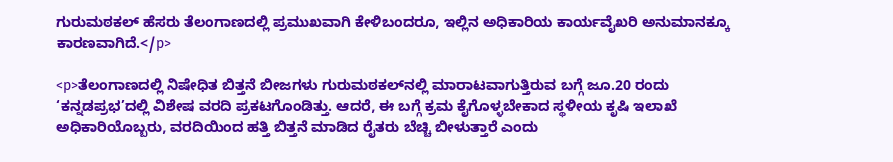ಗುರುಮಠಕಲ್‌ ಹೆಸರು ತೆಲಂಗಾಣದಲ್ಲಿ ಪ್ರಮುಖವಾಗಿ ಕೇಳಿಬಂದರೂ, ಇಲ್ಲಿನ ಅಧಿಕಾರಿಯ ಕಾರ್ಯವೈಖರಿ ಅನುಮಾನಕ್ಕೂ ಕಾರಣವಾಗಿದೆ.</p>

<p>ತೆಲಂಗಾಣದಲ್ಲಿ ನಿಷೇಧಿತ ಬಿತ್ತನೆ ಬೀಜಗಳು ಗುರುಮಠಕಲ್‌ನಲ್ಲಿ ಮಾರಾಟವಾಗುತ್ತಿರುವ ಬಗ್ಗೆ ಜೂ.20 ರಂದು ‘ಕನ್ನಡಪ್ರಭ’ದಲ್ಲಿ ವಿಶೇಷ ವರದಿ ಪ್ರಕಟಗೊಂಡಿತ್ತು. ಆದರೆ, ಈ ಬಗ್ಗೆ ಕ್ರಮ ಕೈಗೊಳ್ಳಬೇಕಾದ ಸ್ಥಳೀಯ ಕೃಷಿ ಇಲಾಖೆ ಅಧಿಕಾರಿಯೊಬ್ಬರು, ವರದಿಯಿಂದ ಹತ್ತಿ ಬಿತ್ತನೆ ಮಾಡಿದ ರೈತರು ಬೆಚ್ಚಿ ಬೀಳುತ್ತಾರೆ ಎಂದು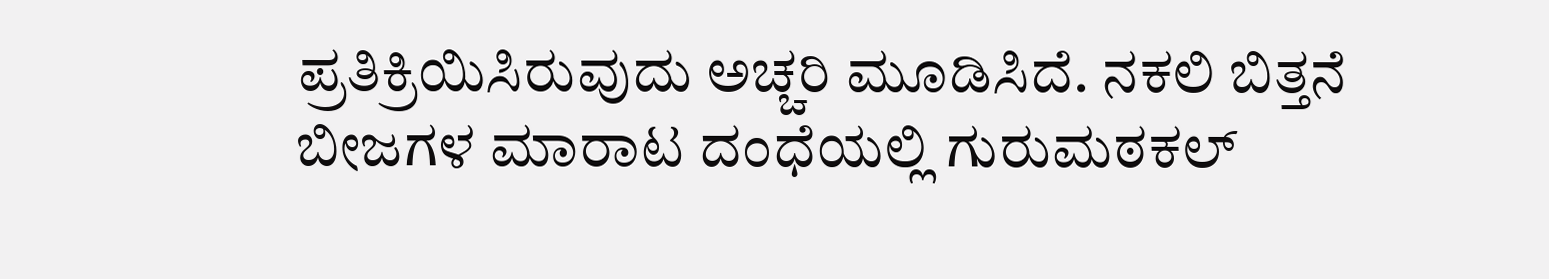ಪ್ರತಿಕ್ರಿಯಿಸಿರುವುದು ಅಚ್ಚರಿ ಮೂಡಿಸಿದೆ. ನಕಲಿ ಬಿತ್ತನೆ ಬೀಜಗಳ ಮಾರಾಟ ದಂಧೆಯಲ್ಲಿ ಗುರುಮಠಕಲ್‌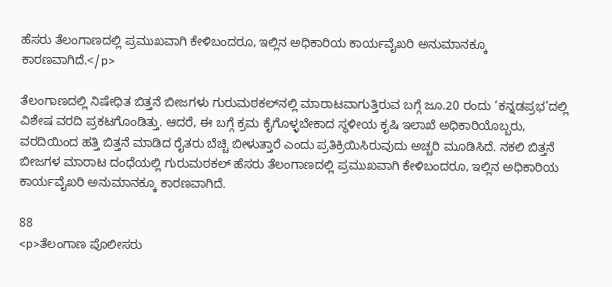ಹೆಸರು ತೆಲಂಗಾಣದಲ್ಲಿ ಪ್ರಮುಖವಾಗಿ ಕೇಳಿಬಂದರೂ, ಇಲ್ಲಿನ ಅಧಿಕಾರಿಯ ಕಾರ್ಯವೈಖರಿ ಅನುಮಾನಕ್ಕೂ ಕಾರಣವಾಗಿದೆ.</p>

ತೆಲಂಗಾಣದಲ್ಲಿ ನಿಷೇಧಿತ ಬಿತ್ತನೆ ಬೀಜಗಳು ಗುರುಮಠಕಲ್‌ನಲ್ಲಿ ಮಾರಾಟವಾಗುತ್ತಿರುವ ಬಗ್ಗೆ ಜೂ.20 ರಂದು ‘ಕನ್ನಡಪ್ರಭ’ದಲ್ಲಿ ವಿಶೇಷ ವರದಿ ಪ್ರಕಟಗೊಂಡಿತ್ತು. ಆದರೆ, ಈ ಬಗ್ಗೆ ಕ್ರಮ ಕೈಗೊಳ್ಳಬೇಕಾದ ಸ್ಥಳೀಯ ಕೃಷಿ ಇಲಾಖೆ ಅಧಿಕಾರಿಯೊಬ್ಬರು, ವರದಿಯಿಂದ ಹತ್ತಿ ಬಿತ್ತನೆ ಮಾಡಿದ ರೈತರು ಬೆಚ್ಚಿ ಬೀಳುತ್ತಾರೆ ಎಂದು ಪ್ರತಿಕ್ರಿಯಿಸಿರುವುದು ಅಚ್ಚರಿ ಮೂಡಿಸಿದೆ. ನಕಲಿ ಬಿತ್ತನೆ ಬೀಜಗಳ ಮಾರಾಟ ದಂಧೆಯಲ್ಲಿ ಗುರುಮಠಕಲ್‌ ಹೆಸರು ತೆಲಂಗಾಣದಲ್ಲಿ ಪ್ರಮುಖವಾಗಿ ಕೇಳಿಬಂದರೂ, ಇಲ್ಲಿನ ಅಧಿಕಾರಿಯ ಕಾರ್ಯವೈಖರಿ ಅನುಮಾನಕ್ಕೂ ಕಾರಣವಾಗಿದೆ.

88
<p>ತೆಲಂಗಾಣ ಪೊಲೀಸರು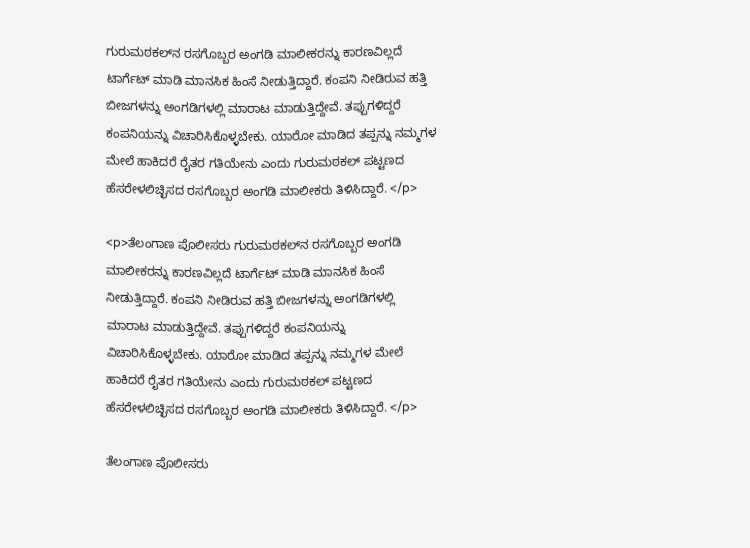ಗುರುಮಠಕಲ್‌ನ ರಸಗೊಬ್ಬರ ಅಂಗಡಿ ಮಾಲೀಕರನ್ನು ಕಾರಣವಿಲ್ಲದೆ ಟಾರ್ಗೆಟ್‌ ಮಾಡಿ ಮಾನಸಿಕ ಹಿಂಸೆ ನೀಡುತ್ತಿದ್ದಾರೆ. ಕಂಪನಿ ನೀಡಿರುವ ಹತ್ತಿ ಬೀಜಗಳನ್ನು ಅಂಗಡಿಗಳಲ್ಲಿ ಮಾರಾಟ ಮಾಡುತ್ತಿದ್ದೇವೆ. ತಪ್ಪುಗಳಿದ್ದರೆ ಕಂಪನಿಯನ್ನು ವಿಚಾರಿಸಿಕೊಳ್ಳಬೇಕು. ಯಾರೋ ಮಾಡಿದ ತಪ್ಪನ್ನು ನಮ್ಮಗಳ ಮೇಲೆ ಹಾಕಿದರೆ ರೈತರ ಗತಿಯೇನು ಎಂದು ಗುರುಮಠಕಲ್‌ ಪಟ್ಟಣದ ಹೆಸರೇಳಲಿಚ್ಛಿಸದ ರಸಗೊಬ್ಬರ ಅಂಗಡಿ ಮಾಲೀಕರು ತಿಳಿಸಿದ್ದಾರೆ. </p>

<p>ತೆಲಂಗಾಣ ಪೊಲೀಸರು ಗುರುಮಠಕಲ್‌ನ ರಸಗೊಬ್ಬರ ಅಂಗಡಿ ಮಾಲೀಕರನ್ನು ಕಾರಣವಿಲ್ಲದೆ ಟಾರ್ಗೆಟ್‌ ಮಾಡಿ ಮಾನಸಿಕ ಹಿಂಸೆ ನೀಡುತ್ತಿದ್ದಾರೆ. ಕಂಪನಿ ನೀಡಿರುವ ಹತ್ತಿ ಬೀಜಗಳನ್ನು ಅಂಗಡಿಗಳಲ್ಲಿ ಮಾರಾಟ ಮಾಡುತ್ತಿದ್ದೇವೆ. ತಪ್ಪುಗಳಿದ್ದರೆ ಕಂಪನಿಯನ್ನು ವಿಚಾರಿಸಿಕೊಳ್ಳಬೇಕು. ಯಾರೋ ಮಾಡಿದ ತಪ್ಪನ್ನು ನಮ್ಮಗಳ ಮೇಲೆ ಹಾಕಿದರೆ ರೈತರ ಗತಿಯೇನು ಎಂದು ಗುರುಮಠಕಲ್‌ ಪಟ್ಟಣದ ಹೆಸರೇಳಲಿಚ್ಛಿಸದ ರಸಗೊಬ್ಬರ ಅಂಗಡಿ ಮಾಲೀಕರು ತಿಳಿಸಿದ್ದಾರೆ. </p>

ತೆಲಂಗಾಣ ಪೊಲೀಸರು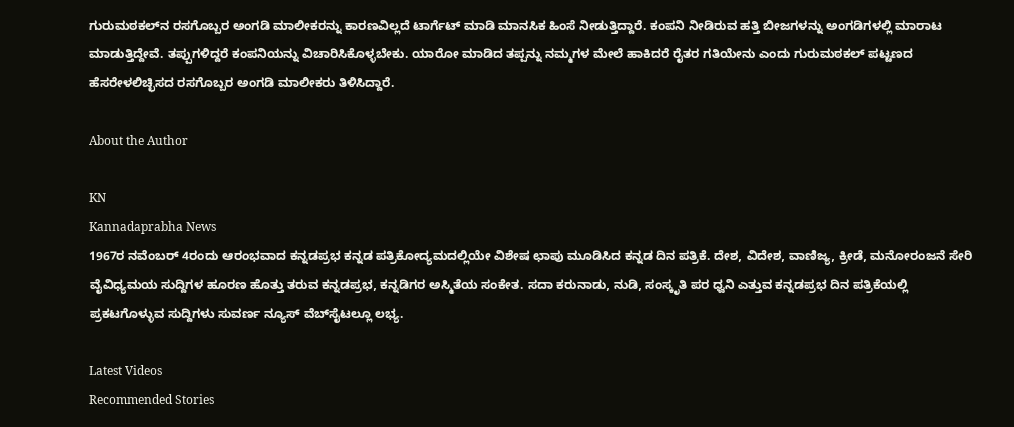ಗುರುಮಠಕಲ್‌ನ ರಸಗೊಬ್ಬರ ಅಂಗಡಿ ಮಾಲೀಕರನ್ನು ಕಾರಣವಿಲ್ಲದೆ ಟಾರ್ಗೆಟ್‌ ಮಾಡಿ ಮಾನಸಿಕ ಹಿಂಸೆ ನೀಡುತ್ತಿದ್ದಾರೆ. ಕಂಪನಿ ನೀಡಿರುವ ಹತ್ತಿ ಬೀಜಗಳನ್ನು ಅಂಗಡಿಗಳಲ್ಲಿ ಮಾರಾಟ ಮಾಡುತ್ತಿದ್ದೇವೆ. ತಪ್ಪುಗಳಿದ್ದರೆ ಕಂಪನಿಯನ್ನು ವಿಚಾರಿಸಿಕೊಳ್ಳಬೇಕು. ಯಾರೋ ಮಾಡಿದ ತಪ್ಪನ್ನು ನಮ್ಮಗಳ ಮೇಲೆ ಹಾಕಿದರೆ ರೈತರ ಗತಿಯೇನು ಎಂದು ಗುರುಮಠಕಲ್‌ ಪಟ್ಟಣದ ಹೆಸರೇಳಲಿಚ್ಛಿಸದ ರಸಗೊಬ್ಬರ ಅಂಗಡಿ ಮಾಲೀಕರು ತಿಳಿಸಿದ್ದಾರೆ.

About the Author

KN
Kannadaprabha News
1967ರ ನವೆಂಬರ್ 4ರಂದು ಆರಂಭವಾದ ಕನ್ನಡಪ್ರಭ ಕನ್ನಡ ಪತ್ರಿಕೋದ್ಯಮದಲ್ಲಿಯೇ ವಿಶೇಷ ಛಾಪು ಮೂಡಿಸಿದ ಕನ್ನಡ ದಿನ ಪತ್ರಿಕೆ. ದೇಶ, ವಿದೇಶ, ವಾಣಿಜ್ಯ, ಕ್ರೀಡೆ, ಮನೋರಂಜನೆ ಸೇರಿ ವೈವಿಧ್ಯಮಯ ಸುದ್ದಿಗಳ ಹೂರಣ ಹೊತ್ತು ತರುವ ಕನ್ನಡಪ್ರಭ, ಕನ್ನಡಿಗರ ಅಸ್ಮಿತೆಯ ಸಂಕೇತ. ಸದಾ ಕರುನಾಡು, ನುಡಿ, ಸಂಸ್ಕೃತಿ ಪರ ಧ್ವನಿ ಎತ್ತುವ ಕನ್ನಡಪ್ರಭ ದಿನ ಪತ್ರಿಕೆಯಲ್ಲಿ ಪ್ರಕಟಗೊಳ್ಳುವ ಸುದ್ದಿಗಳು ಸುವರ್ಣ ನ್ಯೂಸ್ ವೆಬ್‌ಸೈಟಲ್ಲೂ ಲಭ್ಯ.

Latest Videos
Recommended Stories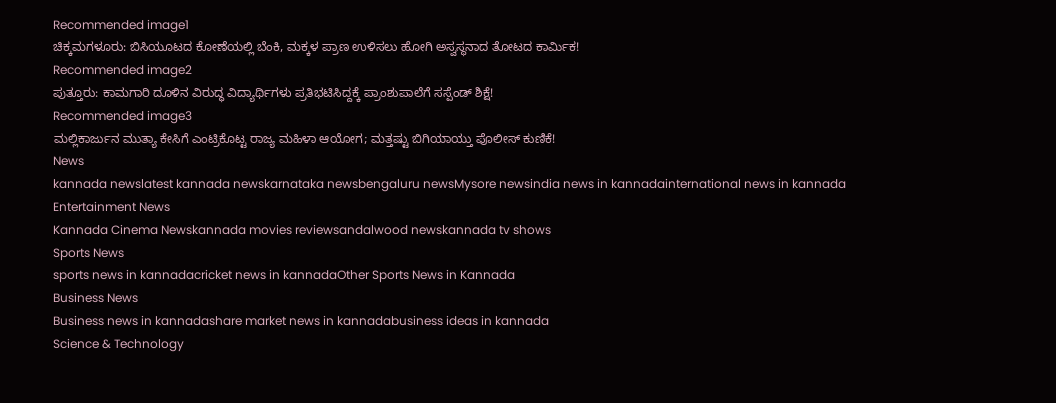Recommended image1
ಚಿಕ್ಕಮಗಳೂರು: ಬಿಸಿಯೂಟದ ಕೋಣೆಯಲ್ಲಿ ಬೆಂಕಿ, ಮಕ್ಕಳ ಪ್ರಾಣ ಉಳಿಸಲು ಹೋಗಿ ಅಸ್ವಸ್ಥನಾದ ತೋಟದ ಕಾರ್ಮಿಕ!
Recommended image2
ಪುತ್ತೂರು: ಕಾಮಗಾರಿ ದೂಳಿನ ವಿರುದ್ಧ ವಿದ್ಯಾರ್ಥಿಗಳು ಪ್ರತಿಭಟಿಸಿದ್ದಕ್ಕೆ ಪ್ರಾಂಶುಪಾಲೆಗೆ ಸಸ್ಪೆಂಡ್ ಶಿಕ್ಷೆ!
Recommended image3
ಮಲ್ಲಿಕಾರ್ಜುನ ಮುತ್ಯಾ ಕೇಸಿಗೆ ಎಂಟ್ರಿಕೊಟ್ಟ ರಾಜ್ಯ ಮಹಿಳಾ ಆಯೋಗ; ಮತ್ತಷ್ಟು ಬಿಗಿಯಾಯ್ತು ಪೊಲೀಸ್ ಕುಣಿಕೆ!
News
kannada newslatest kannada newskarnataka newsbengaluru newsMysore newsindia news in kannadainternational news in kannada
Entertainment News
Kannada Cinema Newskannada movies reviewsandalwood newskannada tv shows
Sports News
sports news in kannadacricket news in kannadaOther Sports News in Kannada
Business News
Business news in kannadashare market news in kannadabusiness ideas in kannada
Science & Technology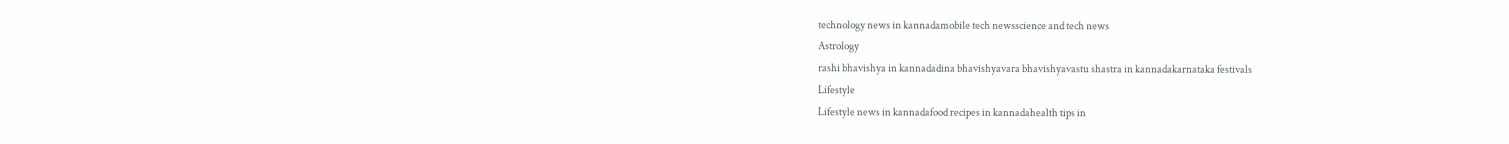technology news in kannadamobile tech newsscience and tech news
Astrology
rashi bhavishya in kannadadina bhavishyavara bhavishyavastu shastra in kannadakarnataka festivals
Lifestyle
Lifestyle news in kannadafood recipes in kannadahealth tips in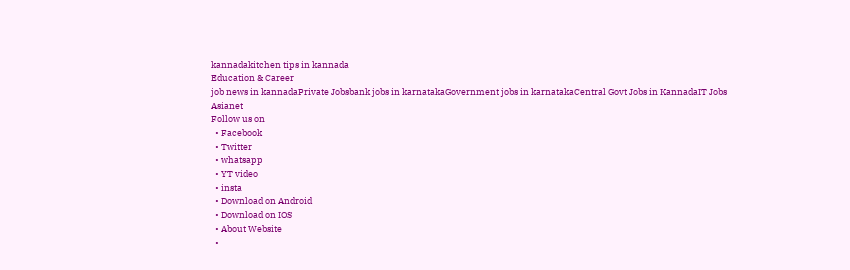kannadakitchen tips in kannada
Education & Career
job news in kannadaPrivate Jobsbank jobs in karnatakaGovernment jobs in karnatakaCentral Govt Jobs in KannadaIT Jobs
Asianet
Follow us on
  • Facebook
  • Twitter
  • whatsapp
  • YT video
  • insta
  • Download on Android
  • Download on IOS
  • About Website
  •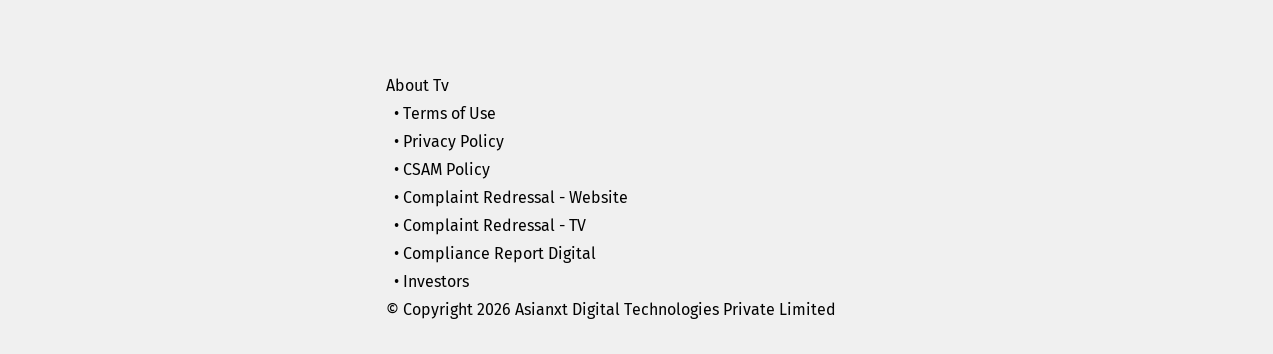About Tv
  • Terms of Use
  • Privacy Policy
  • CSAM Policy
  • Complaint Redressal - Website
  • Complaint Redressal - TV
  • Compliance Report Digital
  • Investors
© Copyright 2026 Asianxt Digital Technologies Private Limited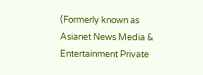(Formerly known as Asianet News Media & Entertainment Private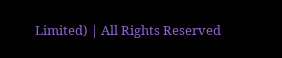Limited) | All Rights Reserved